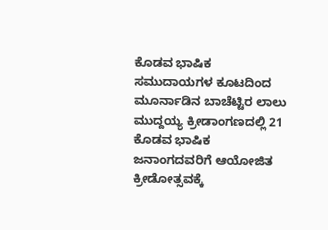ಕೊಡವ ಭಾಷಿಕ ಸಮುದಾಯಗಳ ಕೂಟದಿಂದ ಮೂರ್ನಾಡಿನ ಬಾಚೆಟ್ಟಿರ ಲಾಲು ಮುದ್ದಯ್ಯ ಕ್ರೀಡಾಂಗಣದಲ್ಲಿ 21 ಕೊಡವ ಭಾಷಿಕ ಜನಾಂಗದವರಿಗೆ ಆಯೋಜಿತ ಕ್ರೀಡೋತ್ಸವಕ್ಕೆ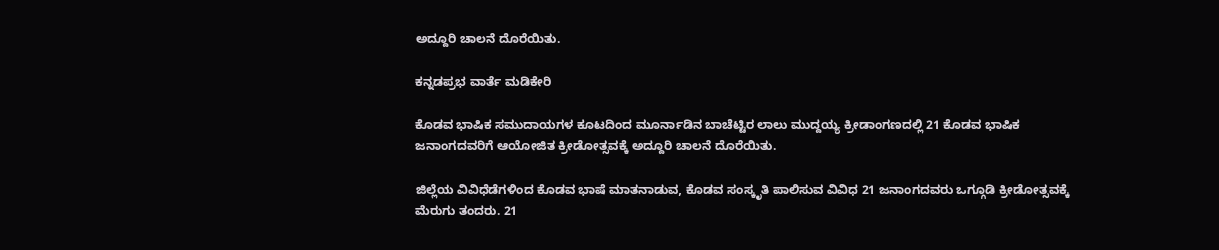ಅದ್ದೂರಿ ಚಾಲನೆ ದೊರೆಯಿತು.

ಕನ್ನಡಪ್ರಭ ವಾರ್ತೆ ಮಡಿಕೇರಿ

ಕೊಡವ ಭಾಷಿಕ ಸಮುದಾಯಗಳ ಕೂಟದಿಂದ ಮೂರ್ನಾಡಿನ ಬಾಚೆಟ್ಟಿರ ಲಾಲು ಮುದ್ದಯ್ಯ ಕ್ರೀಡಾಂಗಣದಲ್ಲಿ 21 ಕೊಡವ ಭಾಷಿಕ ಜನಾಂಗದವರಿಗೆ ಆಯೋಜಿತ ಕ್ರೀಡೋತ್ಸವಕ್ಕೆ ಅದ್ದೂರಿ ಚಾಲನೆ ದೊರೆಯಿತು.

ಜಿಲ್ಲೆಯ ವಿವಿಧೆಡೆಗಳಿಂದ ಕೊಡವ ಭಾಷೆ ಮಾತನಾಡುವ, ಕೊಡವ ಸಂಸ್ಕೃತಿ ಪಾಲಿಸುವ ವಿವಿಧ 21 ಜನಾಂಗದವರು ಒಗ್ಗೂಡಿ ಕ್ರೀಡೋತ್ಸವಕ್ಕೆ ಮೆರುಗು ತಂದರು. 21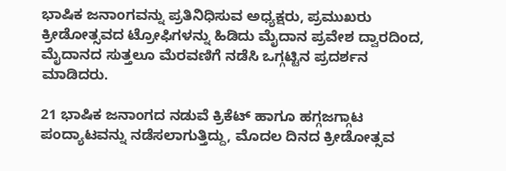ಭಾಷಿಕ ಜನಾಂಗವನ್ನು ಪ್ರತಿನಿಧಿಸುವ ಅಧ್ಯಕ್ಷರು, ಪ್ರಮುಖರು ಕ್ರೀಡೋತ್ಸವದ ಟ್ರೋಫಿಗಳನ್ನು ಹಿಡಿದು ಮೈದಾನ ಪ್ರವೇಶ ದ್ವಾರದಿಂದ, ಮೈದಾನದ ಸುತ್ತಲೂ ಮೆರವಣಿಗೆ ನಡೆಸಿ ಒಗ್ಗಟ್ಟಿನ ಪ್ರದರ್ಶನ ಮಾಡಿದರು.

21 ಭಾಷಿಕ ಜನಾಂಗದ ನಡುವೆ ಕ್ರಿಕೆಟ್ ಹಾಗೂ ಹಗ್ಗಜಗ್ಗಾಟ ಪಂದ್ಯಾಟವನ್ನು ನಡೆಸಲಾಗುತ್ತಿದ್ದು, ಮೊದಲ ದಿನದ ಕ್ರೀಡೋತ್ಸವ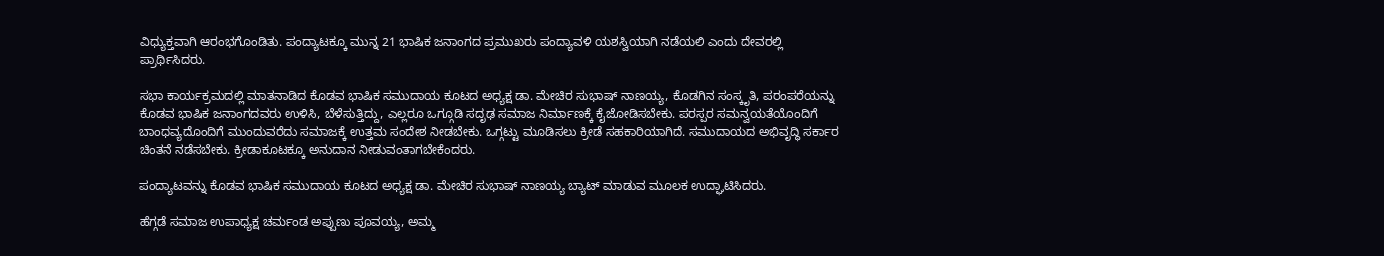ವಿಧ್ಯುಕ್ತವಾಗಿ ಆರಂಭಗೊಂಡಿತು. ಪಂದ್ಯಾಟಕ್ಕೂ ಮುನ್ನ 21 ಭಾಷಿಕ ಜನಾಂಗದ ಪ್ರಮುಖರು ಪಂದ್ಯಾವಳಿ ಯಶಸ್ವಿಯಾಗಿ ನಡೆಯಲಿ ಎಂದು ದೇವರಲ್ಲಿ ಪ್ರಾರ್ಥಿಸಿದರು.

ಸಭಾ ಕಾರ್ಯಕ್ರಮದಲ್ಲಿ ಮಾತನಾಡಿದ ಕೊಡವ ಭಾಷಿಕ ಸಮುದಾಯ ಕೂಟದ ಅಧ್ಯಕ್ಷ ಡಾ. ಮೇಚಿರ ಸುಭಾಷ್ ನಾಣಯ್ಯ, ಕೊಡಗಿನ ಸಂಸ್ಕೃತಿ, ಪರಂಪರೆಯನ್ನು ಕೊಡವ ಭಾಷಿಕ ಜನಾಂಗದವರು ಉಳಿಸಿ, ಬೆಳೆಸುತ್ತಿದ್ದು, ಎಲ್ಲರೂ ಒಗ್ಗೂಡಿ ಸದೃಢ ಸಮಾಜ ನಿರ್ಮಾಣಕ್ಕೆ ಕೈಜೋಡಿಸಬೇಕು. ಪರಸ್ಪರ ಸಮನ್ವಯತೆಯೊಂದಿಗೆ ಬಾಂಧವ್ಯದೊಂದಿಗೆ ಮುಂದುವರೆದು ಸಮಾಜಕ್ಕೆ ಉತ್ತಮ ಸಂದೇಶ ನೀಡಬೇಕು. ಒಗ್ಗಟ್ಟು ಮೂಡಿಸಲು ಕ್ರೀಡೆ ಸಹಕಾರಿಯಾಗಿದೆ. ಸಮುದಾಯದ ಅಭಿವೃದ್ಧಿ ಸರ್ಕಾರ ಚಿಂತನೆ ನಡೆಸಬೇಕು. ಕ್ರೀಡಾಕೂಟಕ್ಕೂ ಅನುದಾನ ನೀಡುವಂತಾಗಬೇಕೆಂದರು.

ಪಂದ್ಯಾಟವನ್ನು ಕೊಡವ ಭಾಷಿಕ ಸಮುದಾಯ ಕೂಟದ ಅಧ್ಯಕ್ಷ ಡಾ. ಮೇಚಿರ ಸುಭಾಷ್ ನಾಣಯ್ಯ ಬ್ಯಾಟ್ ಮಾಡುವ ಮೂಲಕ ಉದ್ಘಾಟಿಸಿದರು.

ಹೆಗ್ಗಡೆ ಸಮಾಜ ಉಪಾಧ್ಯಕ್ಷ ಚರ್ಮಂಡ ಅಪ್ಪುಣು ಪೂವಯ್ಯ, ಅಮ್ಮ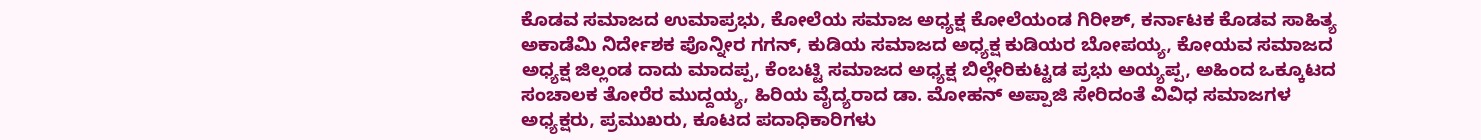ಕೊಡವ ಸಮಾಜದ ಉಮಾಪ್ರಭು, ಕೋಲೆಯ ಸಮಾಜ ಅಧ್ಯಕ್ಷ ಕೋಲೆಯಂಡ ಗಿರೀಶ್, ಕರ್ನಾಟಕ ಕೊಡವ ಸಾಹಿತ್ಯ ಅಕಾಡೆಮಿ ನಿರ್ದೇಶಕ ಪೊನ್ನೀರ ಗಗನ್, ಕುಡಿಯ ಸಮಾಜದ ಅಧ್ಯಕ್ಷ ಕುಡಿಯರ ಬೋಪಯ್ಯ, ಕೋಯವ ಸಮಾಜದ ಅಧ್ಯಕ್ಷ ಜಿಲ್ಲಂಡ ದಾದು ಮಾದಪ್ಪ, ಕೆಂಬಟ್ಟಿ ಸಮಾಜದ ಅಧ್ಯಕ್ಷ ಬಿಲ್ಲೇರಿಕುಟ್ಟಡ ಪ್ರಭು ಅಯ್ಯಪ್ಪ, ಅಹಿಂದ ಒಕ್ಕೂಟದ ಸಂಚಾಲಕ ತೋರೆರ ಮುದ್ದಯ್ಯ, ಹಿರಿಯ ವೈದ್ಯರಾದ ಡಾ. ಮೋಹನ್ ಅಪ್ಪಾಜಿ ಸೇರಿದಂತೆ ವಿವಿಧ ಸಮಾಜಗಳ ಅಧ್ಯಕ್ಷರು, ಪ್ರಮುಖರು, ಕೂಟದ ಪದಾಧಿಕಾರಿಗಳು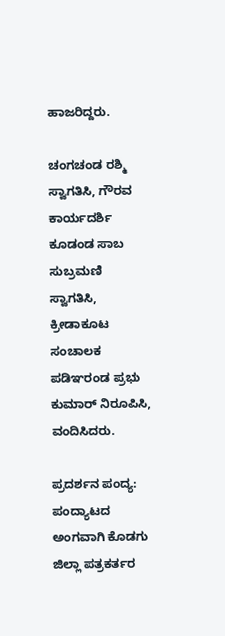ಹಾಜರಿದ್ದರು.

ಚಂಗಚಂಡ ರಶ್ಮಿ ಸ್ವಾಗತಿಸಿ, ಗೌರವ ಕಾರ್ಯದರ್ಶಿ ಕೂಡಂಡ ಸಾಬ ಸುಬ್ರಮಣಿ ಸ್ವಾಗತಿಸಿ, ಕ್ರೀಡಾಕೂಟ ಸಂಚಾಲಕ ಪಡಿಞರಂಡ ಪ್ರಭು ಕುಮಾರ್ ನಿರೂಪಿಸಿ, ವಂದಿಸಿದರು.

ಪ್ರದರ್ಶನ ಪಂದ್ಯ: ಪಂದ್ಯಾಟದ ಅಂಗವಾಗಿ ಕೊಡಗು ಜಿಲ್ಲಾ ಪತ್ರಕರ್ತರ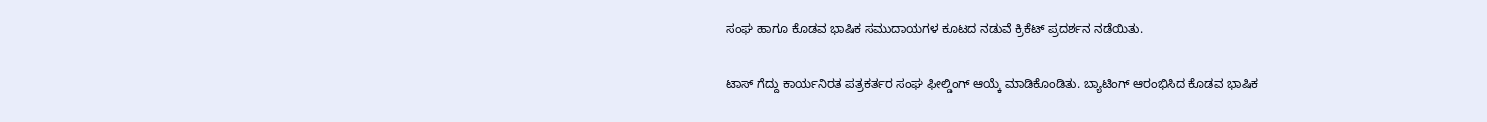ಸಂಘ ಹಾಗೂ ಕೊಡವ ಭಾಷಿಕ ಸಮುದಾಯಗಳ ಕೂಟದ ನಡುವೆ ಕ್ರಿಕೆಟ್ ಪ್ರದರ್ಶನ ನಡೆಯಿತು.

ಟಾಸ್ ಗೆದ್ದು ಕಾರ್ಯನಿರತ ಪತ್ರಕರ್ತರ ಸಂಘ ಫೀಲ್ಡಿಂಗ್ ಆಯ್ಕೆ ಮಾಡಿಕೊಂಡಿತು. ಬ್ಯಾಟಿಂಗ್ ಆರಂಭಿಸಿದ ಕೊಡವ ಭಾಷಿಕ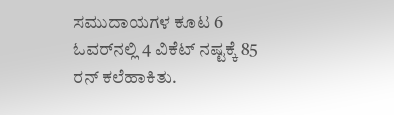ಸಮುದಾಯಗಳ ಕೂಟ 6 ಓವರ್‌ನಲ್ಲಿ 4 ವಿಕೆಟ್ ನಷ್ಟಕ್ಕೆ 85 ರನ್ ಕಲೆಹಾಕಿತು.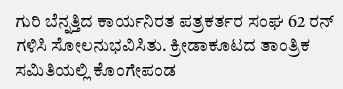ಗುರಿ ಬೆನ್ನತ್ತಿದ ಕಾರ್ಯನಿರತ ಪತ್ರಕರ್ತರ ಸಂಘ 62 ರನ್ ಗಳಿಸಿ ಸೋಲನುಭವಿಸಿತು. ಕ್ರೀಡಾಕೂಟದ ತಾಂತ್ರಿಕ ಸಮಿತಿಯಲ್ಲಿ ಕೊಂಗೇಪಂಡ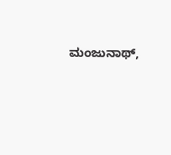ಮಂಜುನಾಥ್,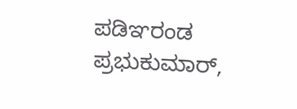ಪಡಿಞರಂಡ ಪ್ರಭುಕುಮಾರ್,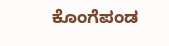ಕೊಂಗೆಪಂಡ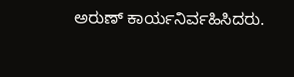ಅರುಣ್ ಕಾರ್ಯನಿರ್ವಹಿಸಿದರು.